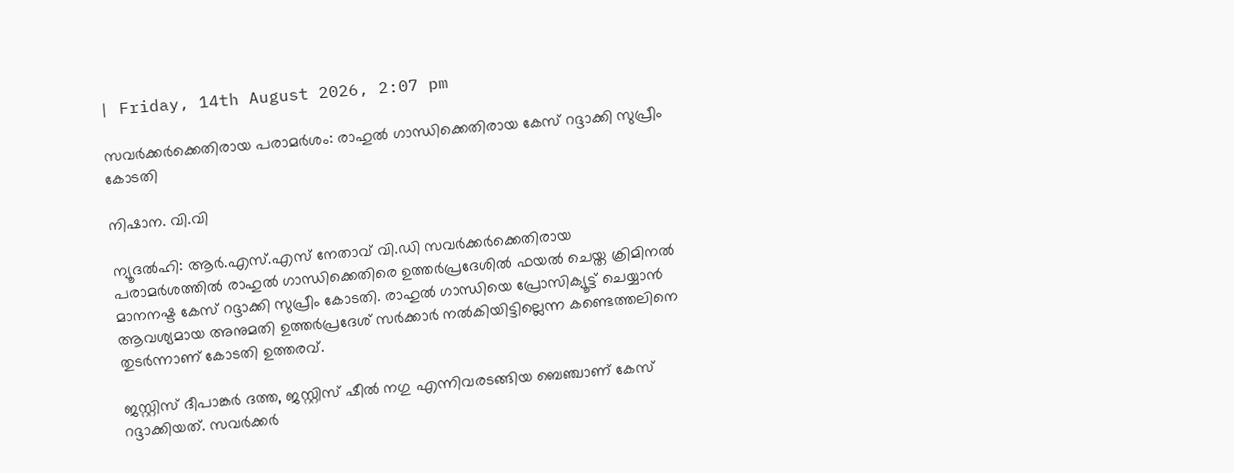| Friday, 14th August 2026, 2:07 pm

സവര്‍ക്കര്‍ക്കെതിരായ പരാമര്‍ശം: രാഹുല്‍ ഗാന്ധിക്കെതിരായ കേസ് റദ്ദാക്കി സുപ്രീം കോടതി

നിഷാന. വി.വി

ന്യൂദല്‍ഹി: ആര്‍.എസ്.എസ് നേതാവ് വി.ഡി സവര്‍ക്കര്‍ക്കെതിരായ പരാമര്‍ശത്തില്‍ രാഹുല്‍ ഗാന്ധിക്കെതിരെ ഉത്തര്‍പ്രദേശില്‍ ഫയല്‍ ചെയ്ത ക്രിമിനല്‍ മാനനഷ്ട കേസ് റദ്ദാക്കി സുപ്രീം കോടതി. രാഹുല്‍ ഗാന്ധിയെ പ്രോസിക്യൂട്ട് ചെയ്യാന്‍ ആവശ്യമായ അനുമതി ഉത്തര്‍പ്രദേശ് സര്‍ക്കാര്‍ നല്‍കിയിട്ടില്ലെന്ന കണ്ടെത്തലിനെ തുടര്‍ന്നാണ് കോടതി ഉത്തരവ്.

ജസ്റ്റിസ് ദീപാങ്കര്‍ ദത്ത, ജസ്റ്റിസ് ഷീല്‍ നഗു എന്നിവരടങ്ങിയ ബെഞ്ചാണ് കേസ് റദ്ദാക്കിയത്. സവര്‍ക്കര്‍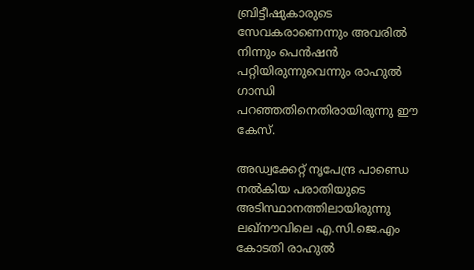ബ്രിട്ടീഷുകാരുടെ സേവകരാണെന്നും അവരില്‍ നിന്നും പെന്‍ഷന്‍ പറ്റിയിരുന്നുവെന്നും രാഹുല്‍ ഗാന്ധി പറഞ്ഞതിനെതിരായിരുന്നു ഈ കേസ്.

അഡ്വക്കേറ്റ് നൃപേന്ദ്ര പാണ്ഡെ നല്‍കിയ പരാതിയുടെ അടിസ്ഥാനത്തിലായിരുന്നു ലഖ്‌നൗവിലെ എ.സി.ജെ.എം കോടതി രാഹുല്‍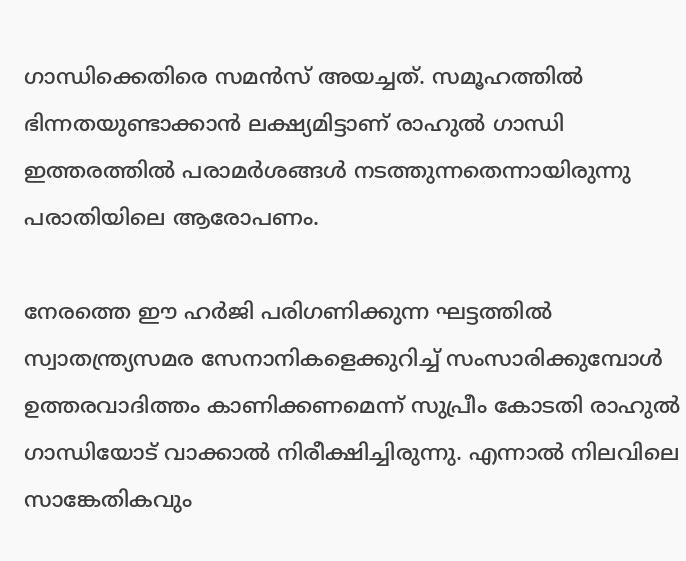ഗാന്ധിക്കെതിരെ സമന്‍സ് അയച്ചത്. സമൂഹത്തില്‍ ഭിന്നതയുണ്ടാക്കാന്‍ ലക്ഷ്യമിട്ടാണ് രാഹുല്‍ ഗാന്ധി ഇത്തരത്തില്‍ പരാമര്‍ശങ്ങള്‍ നടത്തുന്നതെന്നായിരുന്നു പരാതിയിലെ ആരോപണം.

നേരത്തെ ഈ ഹര്‍ജി പരിഗണിക്കുന്ന ഘട്ടത്തില്‍ സ്വാതന്ത്ര്യസമര സേനാനികളെക്കുറിച്ച് സംസാരിക്കുമ്പോള്‍ ഉത്തരവാദിത്തം കാണിക്കണമെന്ന് സുപ്രീം കോടതി രാഹുല്‍ ഗാന്ധിയോട് വാക്കാല്‍ നിരീക്ഷിച്ചിരുന്നു. എന്നാല്‍ നിലവിലെ സാങ്കേതികവും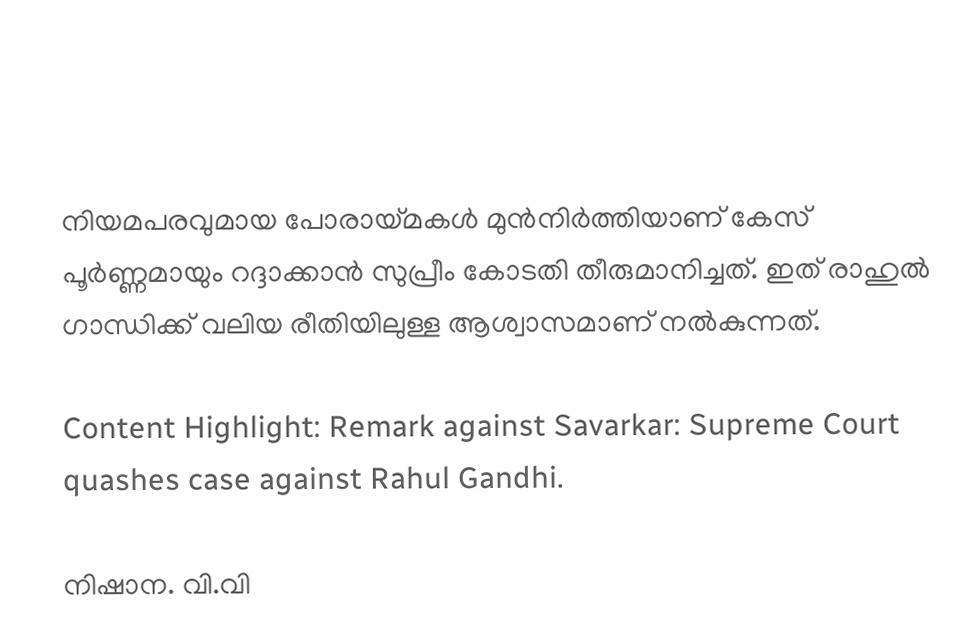നിയമപരവുമായ പോരായ്മകള്‍ മുന്‍നിര്‍ത്തിയാണ് കേസ് പൂര്‍ണ്ണമായും റദ്ദാക്കാന്‍ സുപ്രീം കോടതി തീരുമാനിച്ചത്. ഇത് രാഹുല്‍ ഗാന്ധിക്ക് വലിയ രീതിയിലുള്ള ആശ്വാസമാണ് നല്‍കുന്നത്.

Content Highlight: Remark against Savarkar: Supreme Court quashes case against Rahul Gandhi.

നിഷാന. വി.വി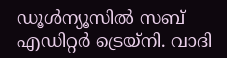ഡൂള്‍ന്യൂസില്‍ സബ് എഡിറ്റര്‍ ട്രെയ്‌നി. വാദി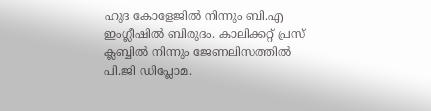ഹുദ കോളേജില്‍ നിന്നും ബി.എ ഇംഗ്ലീഷില്‍ ബിരുദം. കാലിക്കറ്റ് പ്രസ് ക്ലബ്ബില്‍ നിന്നും ജേണലിസത്തില്‍ പി.ജി ഡിപ്ലോമ.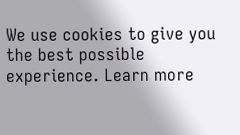We use cookies to give you the best possible experience. Learn more